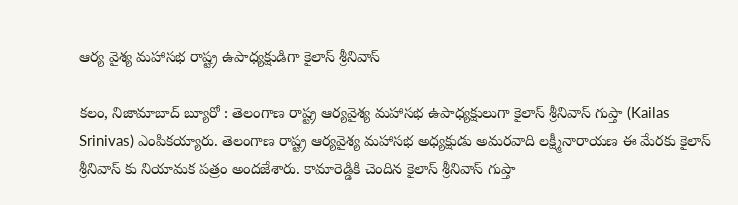ఆర్య వైశ్య మహాసభ రాష్ట్ర ఉపాధ్యక్షుడిగా కైలాస్ శ్రీనివాస్

కలం, నిజామాబాద్ బ్యూరో : తెలంగాణ రాష్ట్ర ఆర్యవైశ్య మహాసభ ఉపాధ్యక్షులుగా కైలాస్ శ్రీనివాస్ గుప్తా (Kailas Srinivas) ఎంపికయ్యారు. తెలంగాణ రాష్ట్ర ఆర్యవైశ్య మహాసభ అధ్యక్షుడు అమరవాది లక్ష్మీనారాయణ ఈ మేరకు కైలాస్ శ్రీనివాస్ కు నియామక పత్రం అందజేశారు. కామారెడ్డికి చెందిన కైలాస్ శ్రీనివాస్ గుప్తా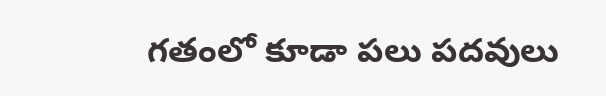గతంలో కూడా పలు పదవులు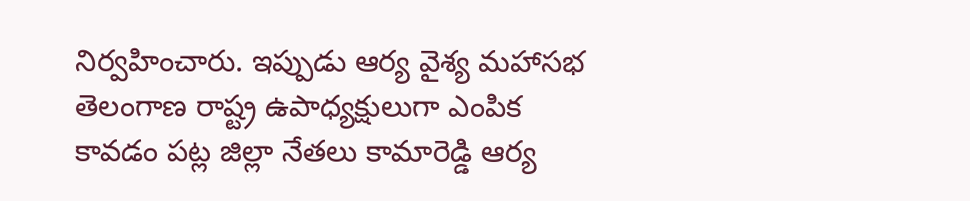నిర్వహించారు. ఇప్పుడు ఆర్య వైశ్య మహాసభ తెలంగాణ రాష్ట్ర ఉపాధ్యక్షులుగా ఎంపిక కావడం పట్ల జిల్లా నేతలు కామారెడ్డి ఆర్య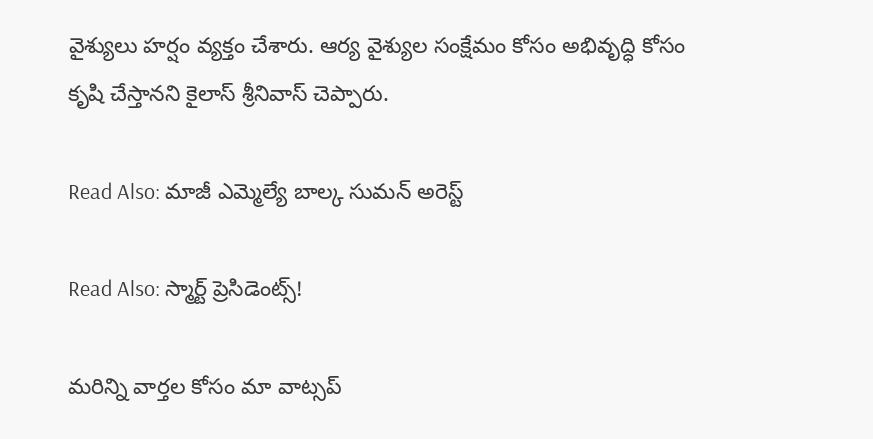వైశ్యులు హర్షం వ్యక్తం చేశారు. ఆర్య వైశ్యుల సంక్షేమం కోసం అభివృద్ధి కోసం కృషి చేస్తానని కైలాస్ శ్రీనివాస్ చెప్పారు.

Read Also: మాజీ ఎమ్మెల్యే బాల్క సుమన్ అరెస్ట్

Read Also: స్మార్ట్ ప్రెసిడెంట్స్!

మ‌రిన్ని వార్త‌ల కోసం మా వాట్స‌ప్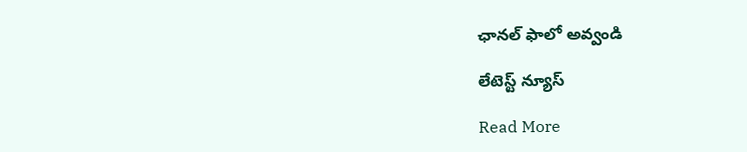ఛాన‌ల్ ఫాలో అవ్వండి

లేటెస్ట్ న్యూస్‌

Read More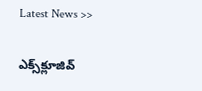Latest News >>

ఎక్స్‌క్లూజివ్‌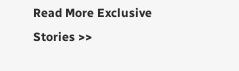Read More Exclusive Stories >>